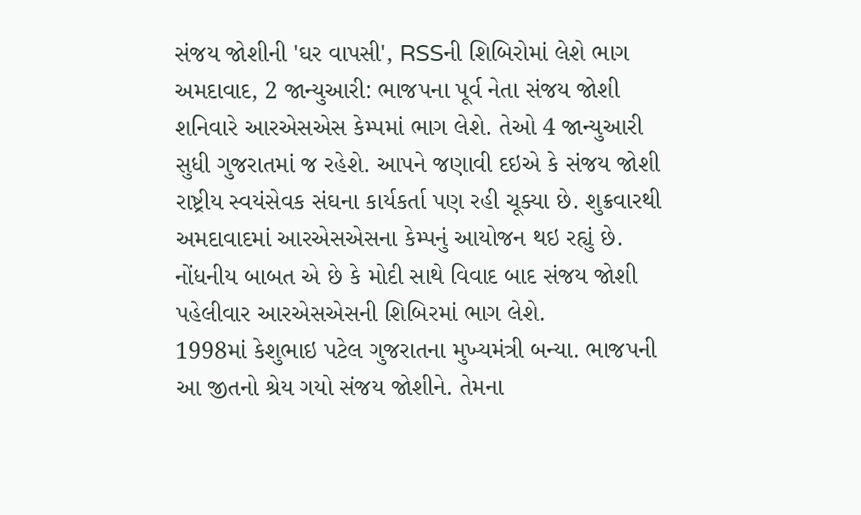સંજય જોશીની 'ઘર વાપસી', RSSની શિબિરોમાં લેશે ભાગ
અમદાવાદ, 2 જાન્યુઆરી: ભાજપના પૂર્વ નેતા સંજય જોશી શનિવારે આરએસએસ કેમ્પમાં ભાગ લેશે. તેઓ 4 જાન્યુઆરી સુધી ગુજરાતમાં જ રહેશે. આપને જણાવી દઇએ કે સંજય જોશી રાષ્ટ્રીય સ્વયંસેવક સંઘના કાર્યકર્તા પણ રહી ચૂક્યા છે. શુક્રવારથી અમદાવાદમાં આરએસએસના કેમ્પનું આયોજન થઇ રહ્યું છે.
નોંધનીય બાબત એ છે કે મોદી સાથે વિવાદ બાદ સંજય જોશી પહેલીવાર આરએસએસની શિબિરમાં ભાગ લેશે.
1998માં કેશુભાઇ પટેલ ગુજરાતના મુખ્યમંત્રી બન્યા. ભાજપની આ જીતનો શ્રેય ગયો સંજય જોશીને. તેમના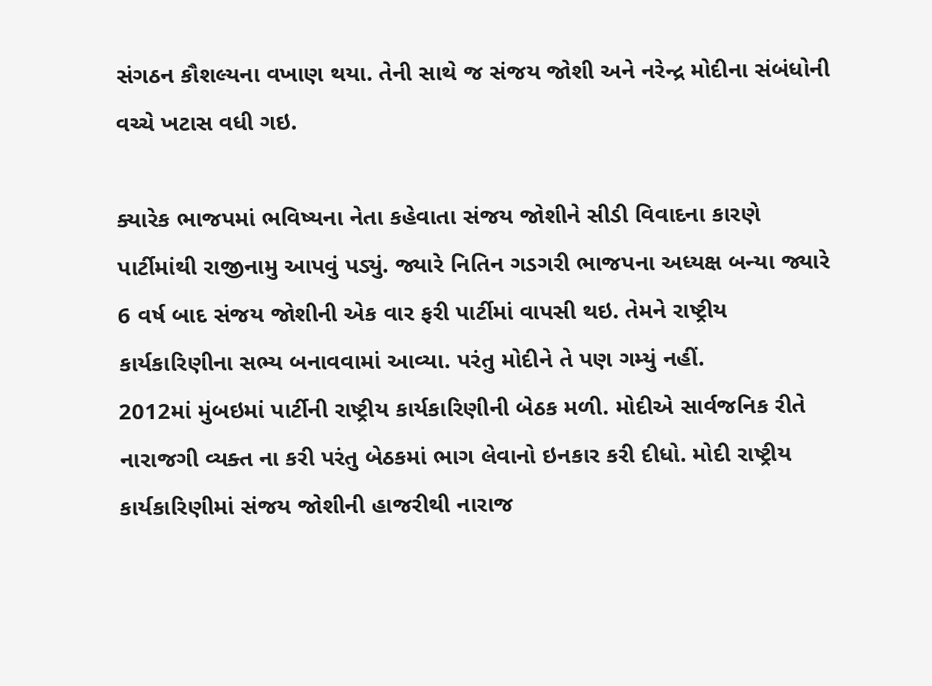સંગઠન કૌશલ્યના વખાણ થયા. તેની સાથે જ સંજય જોશી અને નરેન્દ્ર મોદીના સંબંધોની વચ્ચે ખટાસ વધી ગઇ.

ક્યારેક ભાજપમાં ભવિષ્યના નેતા કહેવાતા સંજય જોશીને સીડી વિવાદના કારણે પાર્ટીમાંથી રાજીનામુ આપવું પડ્યું. જ્યારે નિતિન ગડગરી ભાજપના અધ્યક્ષ બન્યા જ્યારે 6 વર્ષ બાદ સંજય જોશીની એક વાર ફરી પાર્ટીમાં વાપસી થઇ. તેમને રાષ્ટ્રીય કાર્યકારિણીના સભ્ય બનાવવામાં આવ્યા. પરંતુ મોદીને તે પણ ગમ્યું નહીં.
2012માં મુંબઇમાં પાર્ટીની રાષ્ટ્રીય કાર્યકારિણીની બેઠક મળી. મોદીએ સાર્વજનિક રીતે નારાજગી વ્યક્ત ના કરી પરંતુ બેઠકમાં ભાગ લેવાનો ઇનકાર કરી દીધો. મોદી રાષ્ટ્રીય કાર્યકારિણીમાં સંજય જોશીની હાજરીથી નારાજ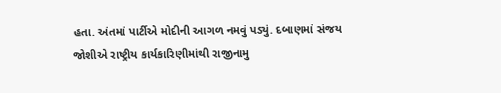હતા. અંતમાં પાર્ટીએ મોદીની આગળ નમવું પડ્યું. દબાણમાં સંજય જોશીએ રાષ્ટ્રીય કાર્યકારિણીમાંથી રાજીનામુ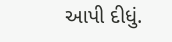આપી દીધું.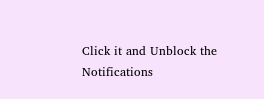Click it and Unblock the Notifications